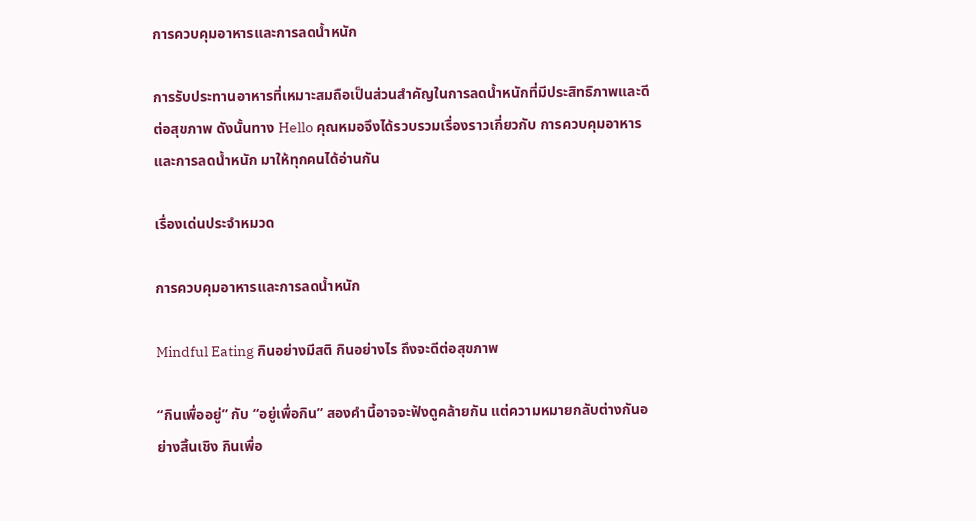การควบคุมอาหารและการลดน้ำหนัก

การรับประทานอาหารที่เหมาะสมถือเป็นส่วนสำคัญในการลดน้ำหนักที่มีประสิทธิภาพและดีต่อสุขภาพ ดังนั้นทาง Hello คุณหมอจึงได้รวบรวมเรื่องราวเกี่ยวกับ การควบคุมอาหารและการลดน้ำหนัก มาให้ทุกคนได้อ่านกัน

เรื่องเด่นประจำหมวด

การควบคุมอาหารและการลดน้ำหนัก

Mindful Eating กินอย่างมีสติ กินอย่างไร ถึงจะดีต่อสุขภาพ

“กินเพื่ออยู่” กับ “อยู่เพื่อกิน” สองคำนี้อาจจะฟังดูคล้ายกัน แต่ความหมายกลับต่างกันอย่างสิ้นเชิง กินเพื่อ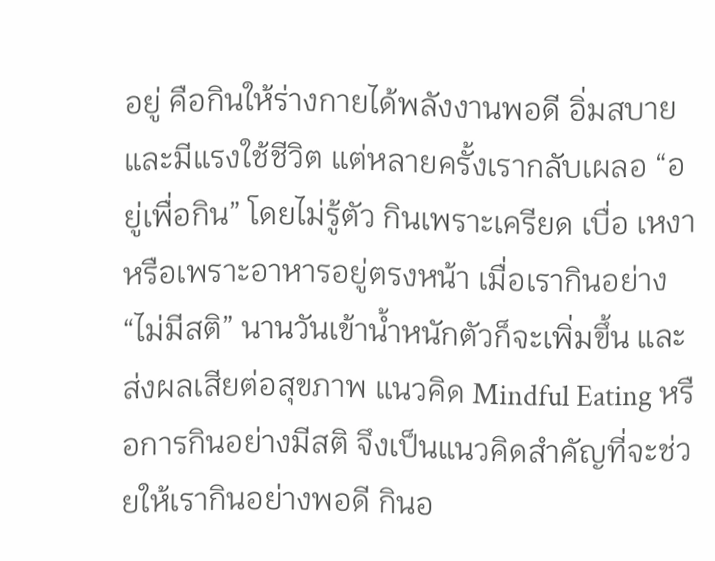อยู่ คือกินให้ร่างกายได้พลังงานพอดี อิ่มสบาย และมีแรงใช้ชีวิต แต่หลายครั้งเรากลับเผลอ “อยู่เพื่อกิน” โดยไม่รู้ตัว กินเพราะเครียด เบื่อ เหงา หรือเพราะอาหารอยู่ตรงหน้า เมื่อเรากินอย่าง “ไม่มีสติ” นานวันเข้าน้ำหนักตัวก็จะเพิ่มขึ้น และส่งผลเสียต่อสุขภาพ แนวคิด Mindful Eating หรือการกินอย่างมีสติ จึงเป็นแนวคิดสำคัญที่จะช่วยให้เรากินอย่างพอดี กินอ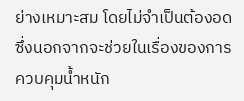ย่างเหมาะสม โดยไม่จำเป็นต้องอด ซึ่งนอกจากจะช่วยในเรื่องของการควบคุมน้ำหนัก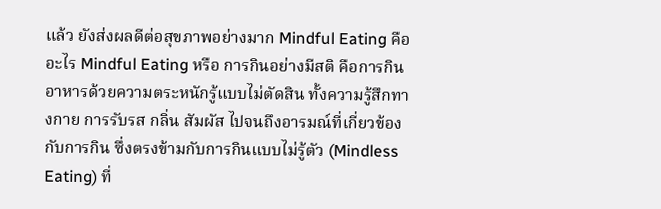แล้ว ยังส่งผลดีต่อสุขภาพอย่างมาก Mindful Eating คืออะไร Mindful Eating หรือ การกินอย่างมีสติ คือการกินอาหารด้วยความตระหนักรู้แบบไม่ตัดสิน ทั้งความรู้สึกทางกาย การรับรส กลิ่น สัมผัส ไปจนถึงอารมณ์ที่เกี่ยวข้องกับการกิน ซึ่งตรงข้ามกับการกินแบบไม่รู้ตัว (Mindless Eating) ที่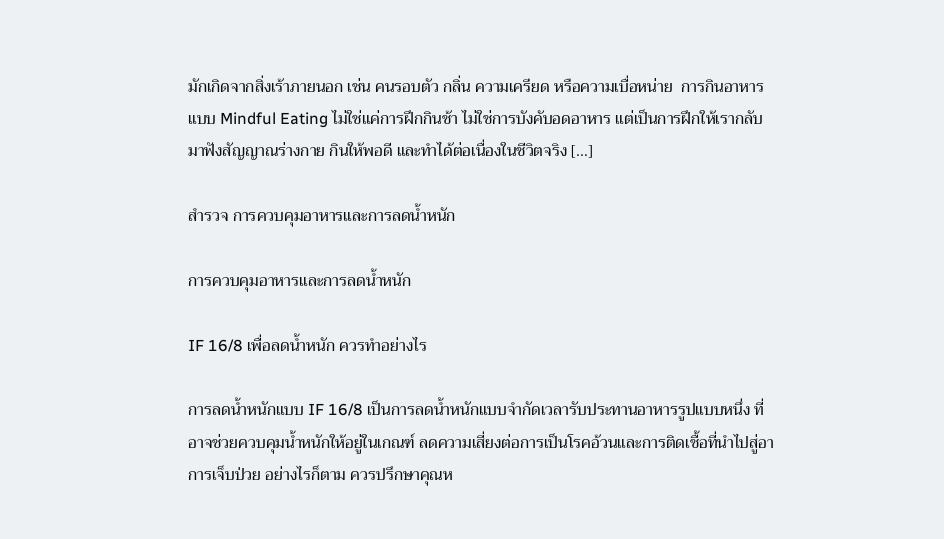มักเกิดจากสิ่งเร้าภายนอก เช่น คนรอบตัว กลิ่น ความเครียด หรือความเบื่อหน่าย  การกินอาหารแบบ Mindful Eating ไม่ใช่แค่การฝึกกินช้า ไม่ใช่การบังคับอดอาหาร แต่เป็นการฝึกให้เรากลับมาฟังสัญญาณร่างกาย กินให้พอดี และทำได้ต่อเนื่องในชีวิตจริง […]

สำรวจ การควบคุมอาหารและการลดน้ำหนัก

การควบคุมอาหารและการลดน้ำหนัก

IF 16/8 เพื่อลดน้ำหนัก ควรทำอย่างไร

การลดน้ำหนักแบบ IF 16/8 เป็นการลดน้ำหนักแบบจำกัดเวลารับประทานอาหารรูปแบบหนึ่ง ที่อาจช่วยควบคุมน้ำหนักให้อยู่ในเกณฑ์ ลดความเสี่ยงต่อการเป็นโรคอ้วนและการติดเชื้อที่นำไปสู่อาการเจ็บป่วย อย่างไรก็ตาม ควรปรึกษาคุณห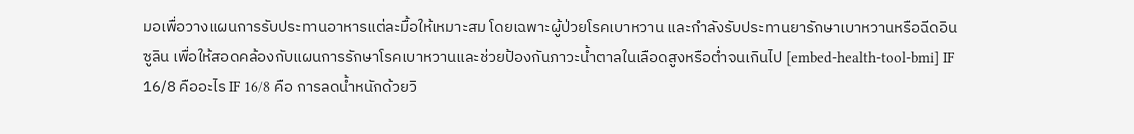มอเพื่อวางแผนการรับประทานอาหารแต่ละมื้อให้เหมาะสม โดยเฉพาะผู้ป่วยโรคเบาหวาน และกำลังรับประทานยารักษาเบาหวานหรือฉีดอินซูลิน เพื่อให้สอดคล้องกับแผนการรักษาโรคเบาหวานและช่วยป้องกันภาวะน้ำตาลในเลือดสูงหรือต่ำจนเกินไป [embed-health-tool-bmi] IF 16/8 คืออะไร IF 16/8 คือ การลดน้ำหนักด้วยวิ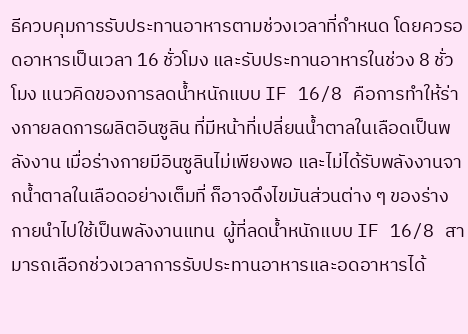ธีควบคุมการรับประทานอาหารตามช่วงเวลาที่กำหนด โดยควรอดอาหารเป็นเวลา 16 ชั่วโมง และรับประทานอาหารในช่วง 8 ชั่วโมง แนวคิดของการลดน้ำหนักแบบ IF 16/8 คือการทำให้ร่างกายลดการผลิตอินซูลิน ที่มีหน้าที่เปลี่ยนน้ำตาลในเลือดเป็นพลังงาน เมื่อร่างกายมีอินซูลินไม่เพียงพอ และไม่ได้รับพลังงานจากน้ำตาลในเลือดอย่างเต็มที่ ก็อาจดึงไขมันส่วนต่าง ๆ ของร่างกายนำไปใช้เป็นพลังงานแทน  ผู้ที่ลดน้ำหนักแบบ IF 16/8 สามารถเลือกช่วงเวลาการรับประทานอาหารและอดอาหารได้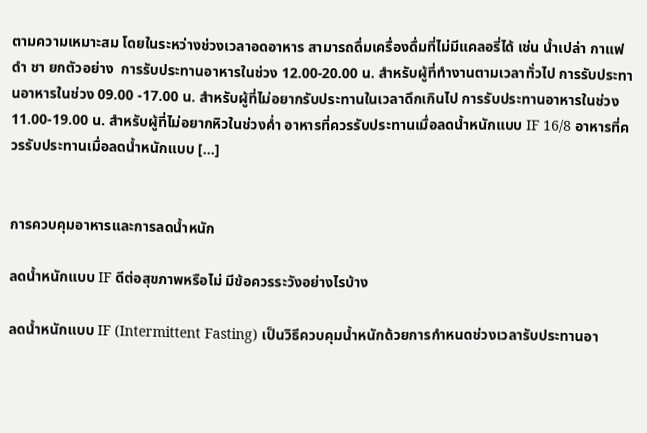ตามความเหมาะสม โดยในระหว่างช่วงเวลาอดอาหาร สามารถดื่มเครื่องดื่มที่ไม่มีแคลอรี่ได้ เช่น น้ำเปล่า กาแฟดำ ชา ยกตัวอย่าง  การรับประทานอาหารในช่วง 12.00-20.00 น. สำหรับผู้ที่ทำงานตามเวลาทั่วไป การรับประทานอาหารในช่วง 09.00 -17.00 น. สำหรับผู้ที่ไม่อยากรับประทานในเวลาดึกเกินไป การรับประทานอาหารในช่วง 11.00-19.00 น. สำหรับผู้ที่ไม่อยากหิวในช่วงค่ำ อาหารที่ควรรับประทานเมื่อลดน้ำหนักแบบ IF 16/8 อาหารที่ควรรับประทานเมื่อลดน้ำหนักแบบ […]


การควบคุมอาหารและการลดน้ำหนัก

ลดน้ำหนักแบบ IF ดีต่อสุขภาพหรือไม่ มีข้อควรระวังอย่างไรบ้าง

ลดน้ำหนักแบบ IF (Intermittent Fasting) เป็นวิธีควบคุมน้ำหนักด้วยการกำหนดช่วงเวลารับประทานอา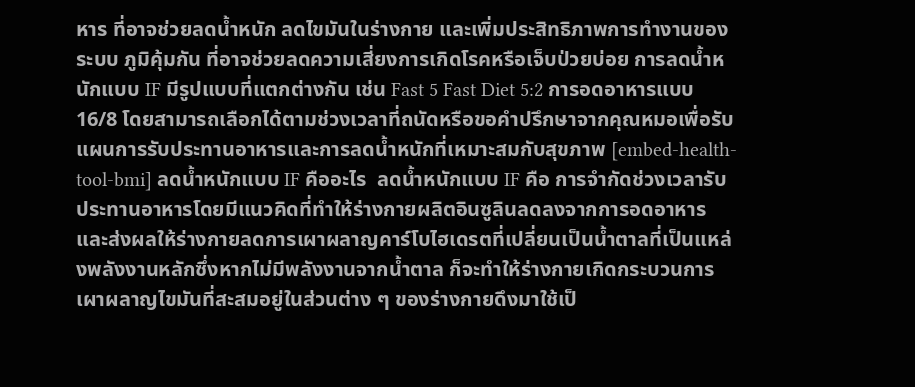หาร ที่อาจช่วยลดน้ำหนัก ลดไขมันในร่างกาย และเพิ่มประสิทธิภาพการทำงานของระบบ ภูมิคุ้มกัน ที่อาจช่วยลดความเสี่ยงการเกิดโรคหรือเจ็บป่วยบ่อย การลดน้ำหนักแบบ IF มีรูปแบบที่แตกต่างกัน เช่น Fast 5 Fast Diet 5:2 การอดอาหารแบบ 16/8 โดยสามารถเลือกได้ตามช่วงเวลาที่ถนัดหรือขอคำปรึกษาจากคุณหมอเพื่อรับแผนการรับประทานอาหารและการลดน้ำหนักที่เหมาะสมกับสุขภาพ [embed-health-tool-bmi] ลดน้ำหนักแบบ IF คืออะไร  ลดน้ำหนักแบบ IF คือ การจำกัดช่วงเวลารับประทานอาหารโดยมีแนวคิดที่ทำให้ร่างกายผลิตอินซูลินลดลงจากการอดอาหาร และส่งผลให้ร่างกายลดการเผาผลาญคาร์โบไฮเดรตที่เปลี่ยนเป็นน้ำตาลที่เป็นแหล่งพลังงานหลักซึ่งหากไม่มีพลังงานจากน้ำตาล ก็จะทำให้ร่างกายเกิดกระบวนการเผาผลาญไขมันที่สะสมอยู่ในส่วนต่าง ๆ ของร่างกายดึงมาใช้เป็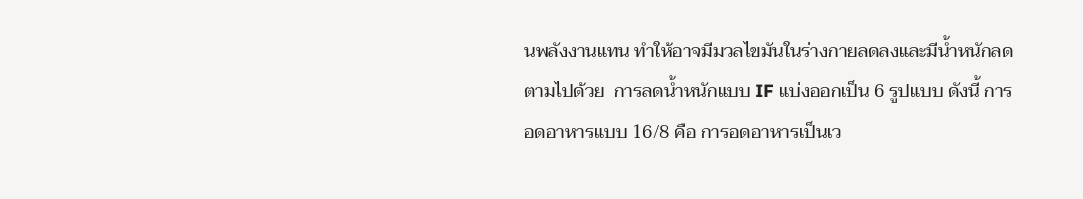นพลังงานแทน ทำให้อาจมีมวลไขมันในร่างกายลดลงและมีน้ำหนักลดตามไปด้วย  การลดน้ำหนักแบบ IF แบ่งออกเป็น 6 รูปแบบ ดังนี้ การอดอาหารแบบ 16/8 คือ การอดอาหารเป็นเว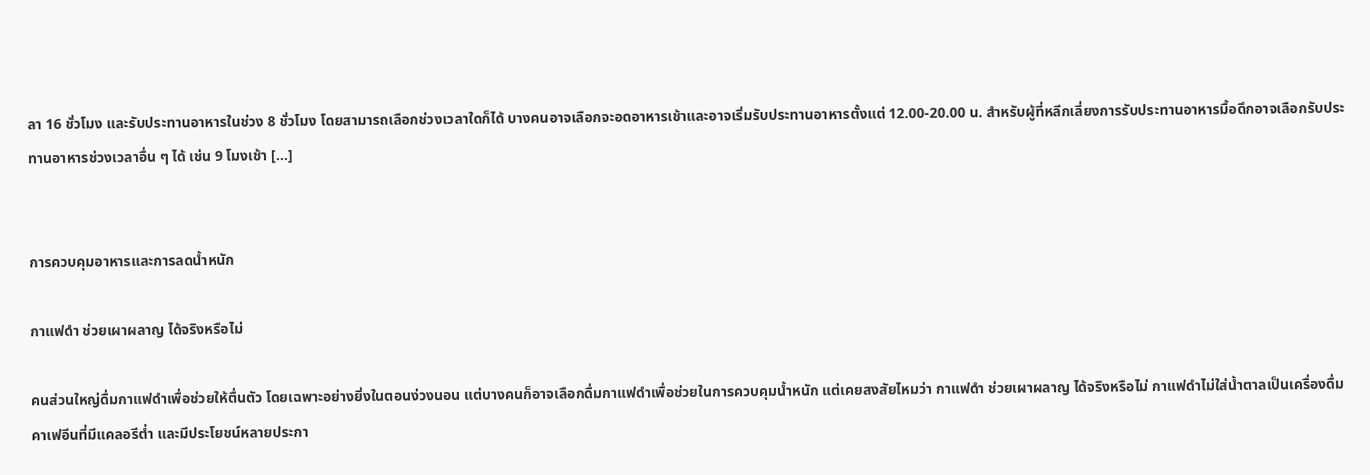ลา 16 ชั่วโมง และรับประทานอาหารในช่วง 8 ชั่วโมง โดยสามารถเลือกช่วงเวลาใดก็ได้ บางคนอาจเลือกจะอดอาหารเช้าและอาจเริ่มรับประทานอาหารตั้งแต่ 12.00-20.00 น. สำหรับผู้ที่หลีกเลี่ยงการรับประทานอาหารมื้อดึกอาจเลือกรับประทานอาหารช่วงเวลาอื่น ๆ ได้ เช่น 9 โมงเช้า […]


การควบคุมอาหารและการลดน้ำหนัก

กาแฟดํา ช่วยเผาผลาญ ได้จริงหรือไม่

คนส่วนใหญ่ดื่มกาแฟดำเพื่อช่วยให้ตื่นตัว โดยเฉพาะอย่างยิ่งในตอนง่วงนอน แต่บางคนก็อาจเลือกดื่มกาแฟดำเพื่อช่วยในการควบคุมน้ำหนัก แต่เคยสงสัยไหมว่า กาแฟดํา ช่วยเผาผลาญ ได้จริงหรือไม่ กาแฟดำไม่ใส่น้ำตาลเป็นเครื่องดื่มคาเฟอีนที่มีแคลอรีต่ำ และมีประโยชน์หลายประกา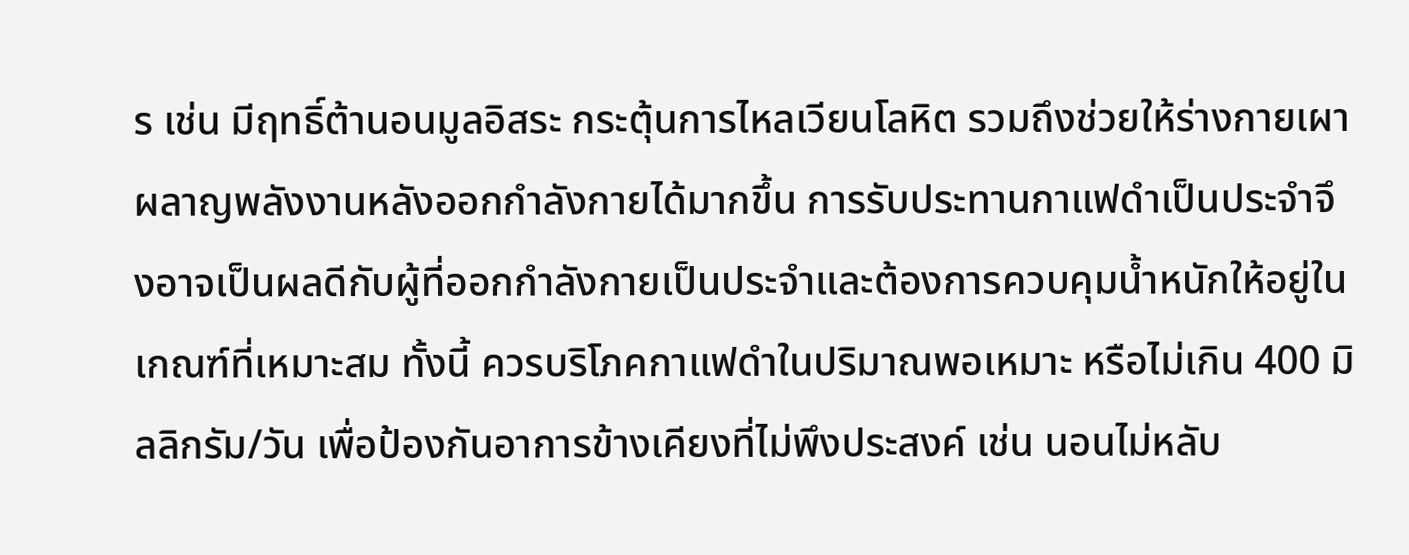ร เช่น มีฤทธิ์ต้านอนมูลอิสระ กระตุ้นการไหลเวียนโลหิต รวมถึงช่วยให้ร่างกายเผาผลาญพลังงานหลังออกกำลังกายได้มากขึ้น การรับประทานกาแฟดำเป็นประจำจึงอาจเป็นผลดีกับผู้ที่ออกกำลังกายเป็นประจำและต้องการควบคุมน้ำหนักให้อยู่ในเกณฑ์ที่เหมาะสม ทั้งนี้ ควรบริโภคกาแฟดำในปริมาณพอเหมาะ หรือไม่เกิน 400 มิลลิกรัม/วัน เพื่อป้องกันอาการข้างเคียงที่ไม่พึงประสงค์ เช่น นอนไม่หลับ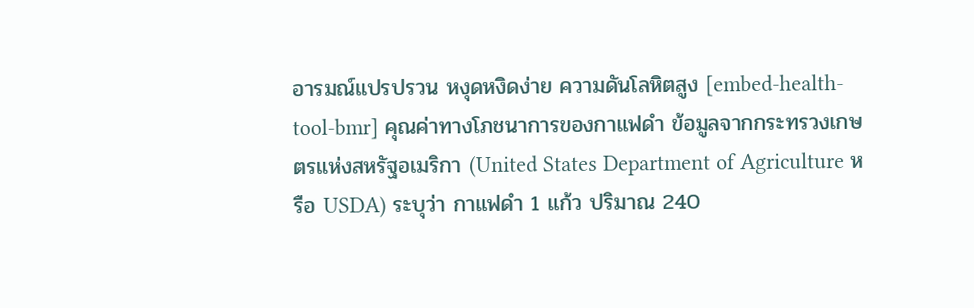อารมณ์แปรปรวน หงุดหงิดง่าย ความดันโลหิตสูง [embed-health-tool-bmr] คุณค่าทางโภชนาการของกาแฟดำ ข้อมูลจากกระทรวงเกษตรแห่งสหรัฐอเมริกา (United States Department of Agriculture หรือ USDA) ระบุว่า กาแฟดำ 1 แก้ว ปริมาณ 240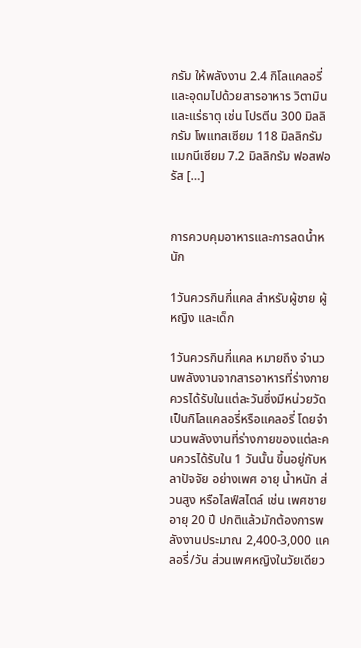กรัม ให้พลังงาน 2.4 กิโลแคลอรี่ และอุดมไปด้วยสารอาหาร วิตามินและแร่ธาตุ เช่น โปรตีน 300 มิลลิกรัม โพแทสเซียม 118 มิลลิกรัม แมกนีเซียม 7.2 มิลลิกรัม ฟอสฟอรัส […]


การควบคุมอาหารและการลดน้ำหนัก

1วันควรกินกี่แคล สำหรับผู้ชาย ผู้หญิง และเด็ก

1วันควรกินกี่แคล หมายถึง จำนวนพลังงานจากสารอาหารที่ร่างกายควรได้รับในแต่ละวันซึ่งมีหน่วยวัดเป็นกิโลแคลอรี่หรือแคลอรี่ โดยจำนวนพลังงานที่ร่างกายของแต่ละคนควรได้รับใน 1 วันนั้น ขึ้นอยู่กับหลาปัจจัย อย่างเพศ อายุ น้ำหนัก ส่วนสูง หรือไลฟ์สไตล์ เช่น เพศชายอายุ 20 ปี ปกติแล้วมักต้องการพลังงานประมาณ 2,400-3,000 แคลอรี่/วัน ส่วนเพศหญิงในวัยเดียว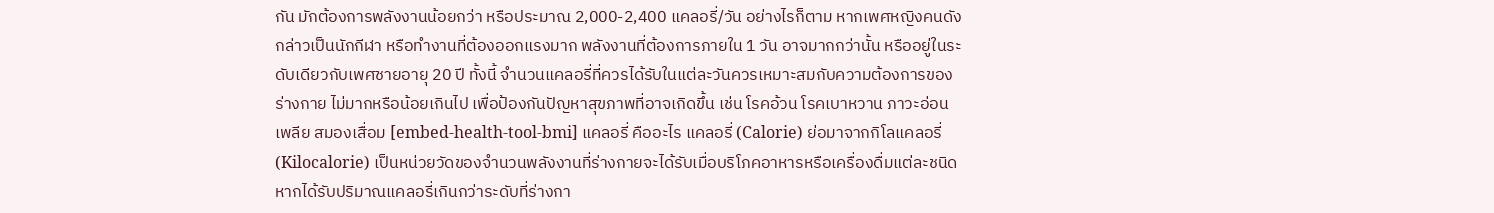กัน มักต้องการพลังงานน้อยกว่า หรือประมาณ 2,000-2,400 แคลอรี่/วัน อย่างไรก็ตาม หากเพศหญิงคนดังกล่าวเป็นนักกีฬา หรือทำงานที่ต้องออกแรงมาก พลังงานที่ต้องการภายใน 1 วัน อาจมากกว่านั้น หรืออยู่ในระดับเดียวกับเพศชายอายุ 20 ปี ทั้งนี้ จำนวนแคลอรี่ที่ควรได้รับในแต่ละวันควรเหมาะสมกับความต้องการของร่างกาย ไม่มากหรือน้อยเกินไป เพื่อป้องกันปัญหาสุขภาพที่อาจเกิดขึ้น เช่น โรคอ้วน โรคเบาหวาน ภาวะอ่อนเพลีย สมองเสื่อม [embed-health-tool-bmi] แคลอรี่ คืออะไร แคลอรี่ (Calorie) ย่อมาจากกิโลแคลอรี่ (Kilocalorie) เป็นหน่วยวัดของจำนวนพลังงานที่ร่างกายจะได้รับเมื่อบริโภคอาหารหรือเครื่องดื่มแต่ละชนิด หากได้รับปริมาณแคลอรี่เกินกว่าระดับที่ร่างกา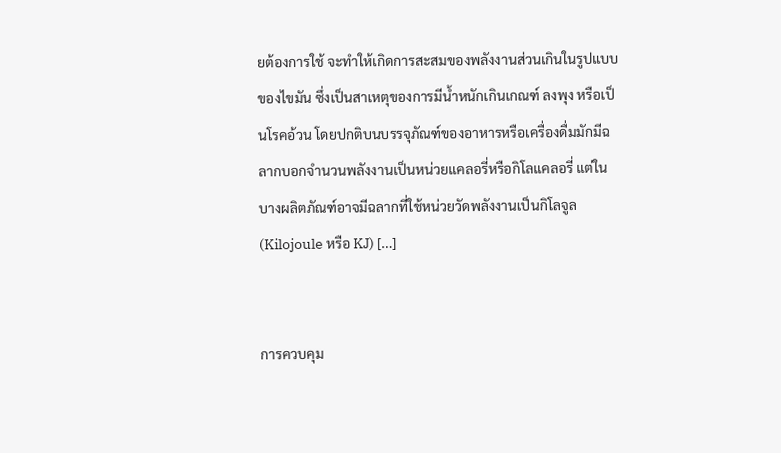ยต้องการใช้ จะทำให้เกิดการสะสมของพลังงานส่วนเกินในรูปแบบของไขมัน ซึ่งเป็นสาเหตุของการมีน้ำหนักเกินเกณฑ์ ลงพุง หรือเป็นโรคอ้วน โดยปกติบนบรรจุภัณฑ์ของอาหารหรือเครื่องดื่มมักมีฉลากบอกจำนวนพลังงานเป็นหน่วยแคลอรี่หรือกิโลแคลอรี่ แต่ในบางผลิตภัณฑ์อาจมีฉลากที่ใช้หน่วยวัดพลังงานเป็นกิโลจูล (Kilojoule หรือ KJ) […]


การควบคุม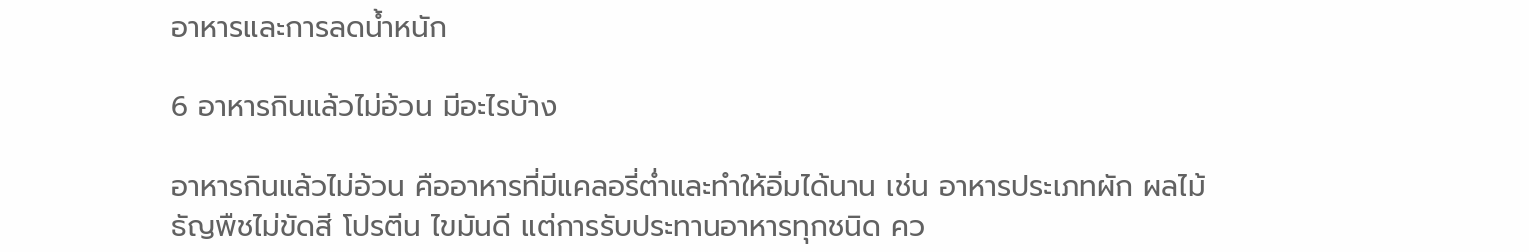อาหารและการลดน้ำหนัก

6 อาหารกินแล้วไม่อ้วน มีอะไรบ้าง

อาหารกินแล้วไม่อ้วน คืออาหารที่มีแคลอรี่ต่ำและทำให้อิ่มได้นาน เช่น อาหารประเภทผัก ผลไม้ ธัญพืชไม่ขัดสี โปรตีน ไขมันดี แต่การรับประทานอาหารทุกชนิด คว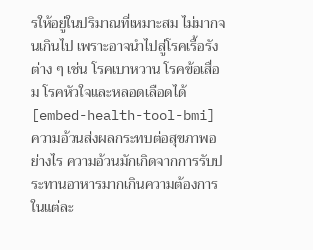รให้อยู่ในปริมาณที่เหมาะสม ไม่มากจนเกินไป เพราะอาจนำไปสู่โรคเรื้อรังต่าง ๆ เช่น โรคเบาหวาน โรคข้อเสื่อม โรคหัวใจและหลอดเลือดได้ [embed-health-tool-bmi] ความอ้วนส่งผลกระทบต่อสุขภาพอย่างไร ความอ้วนมักเกิดจากการรับประทานอาหารมากเกินความต้องการในแต่ละ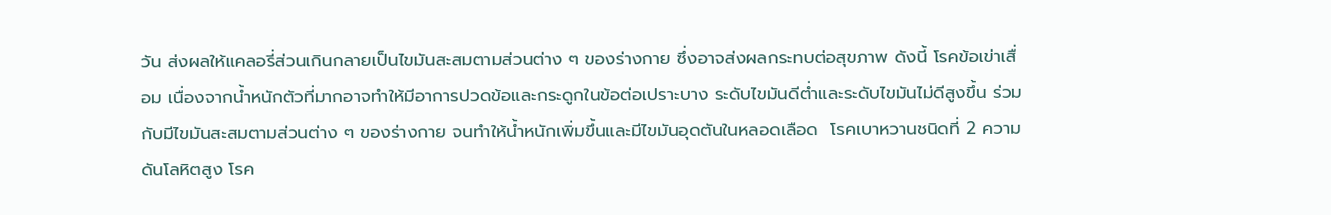วัน ส่งผลให้แคลอรี่ส่วนเกินกลายเป็นไขมันสะสมตามส่วนต่าง ๆ ของร่างกาย ซึ่งอาจส่งผลกระทบต่อสุขภาพ ดังนี้ โรคข้อเข่าเสื่อม เนื่องจากน้ำหนักตัวที่มากอาจทำให้มีอาการปวดข้อและกระดูกในข้อต่อเปราะบาง ระดับไขมันดีต่ำและระดับไขมันไม่ดีสูงขึ้น ร่วมกับมีไขมันสะสมตามส่วนต่าง ๆ ของร่างกาย จนทำให้น้ำหนักเพิ่มขึ้นและมีไขมันอุดตันในหลอดเลือด  โรคเบาหวานชนิดที่ 2 ความดันโลหิตสูง โรค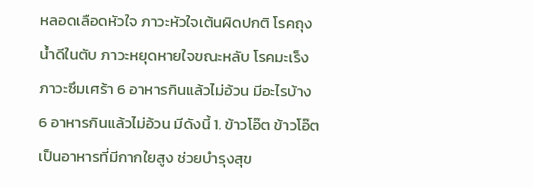หลอดเลือดหัวใจ ภาวะหัวใจเต้นผิดปกติ โรคถุงน้ำดีในตับ ภาวะหยุดหายใจขณะหลับ โรคมะเร็ง ภาวะซึมเศร้า 6 อาหารกินแล้วไม่อ้วน มีอะไรบ้าง 6 อาหารกินแล้วไม่อ้วน มีดังนี้ 1. ข้าวโอ๊ต ข้าวโอ๊ตเป็นอาหารที่มีกากใยสูง ช่วยบำรุงสุข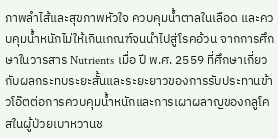ภาพลำไส้และสุขภาพหัวใจ ควบคุมน้ำตาลในเลือด และควบคุมน้ำหนักไม่ให้เกินเกณฑ์จนนำไปสู่โรคอ้วน จากการศึกษาในวารสาร Nutrients เมื่อ ปี พ.ศ. 2559 ที่ศึกษาเกี่ยวกับผลกระทบระยะสั้นและระยะยาวของการรับประทานข้าวโอ๊ตต่อการควบคุมน้ำหนักและการเผาผลาญของกลูโคสในผู้ป่วยเบาหวานช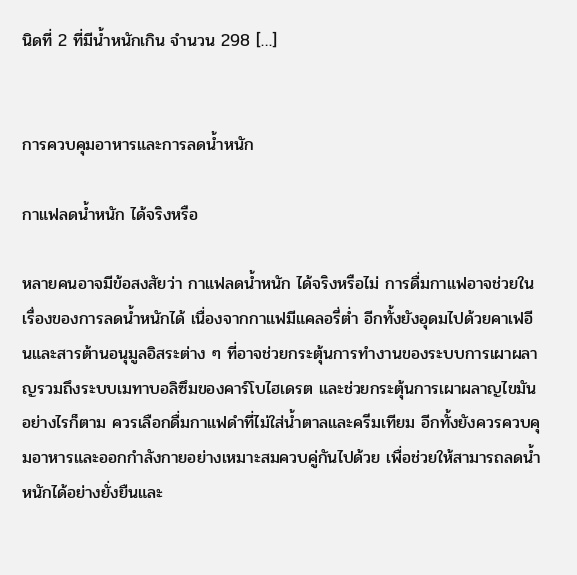นิดที่ 2 ที่มีน้ำหนักเกิน จำนวน 298 […]


การควบคุมอาหารและการลดน้ำหนัก

กาแฟลดน้ำหนัก ได้จริงหรือ

หลายคนอาจมีข้อสงสัยว่า กาแฟลดน้ำหนัก ได้จริงหรือไม่ การดื่มกาแฟอาจช่วยในเรื่องของการลดน้ำหนักได้ เนื่องจากกาแฟมีแคลอรี่ต่ำ อีกทั้งยังอุดมไปด้วยคาเฟอีนและสารต้านอนุมูลอิสระต่าง ๆ ที่อาจช่วยกระตุ้นการทำงานของระบบการเผาผลาญรวมถึงระบบเมทาบอลิซึมของคาร์โบไฮเดรต และช่วยกระตุ้นการเผาผลาญไขมัน อย่างไรก็ตาม ควรเลือกดื่มกาแฟดำที่ไม่ใส่น้ำตาลและครีมเทียม อีกทั้งยังควรควบคุมอาหารและออกกำลังกายอย่างเหมาะสมควบคู่กันไปด้วย เพื่อช่วยให้สามารถลดน้ำหนักได้อย่างยั่งยืนและ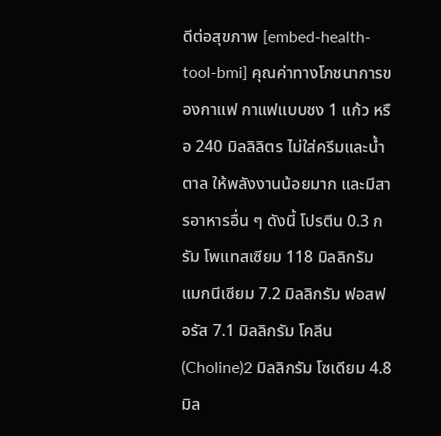ดีต่อสุขภาพ [embed-health-tool-bmi] คุณค่าทางโภชนาการของกาแฟ กาแฟแบบชง 1 แก้ว หรือ 240 มิลลิลิตร ไม่ใส่ครีมและน้ำตาล ให้พลังงานน้อยมาก และมีสารอาหารอื่น ๆ ดังนี้ โปรตีน 0.3 กรัม โพแทสเซียม 118 มิลลิกรัม แมกนีเซียม 7.2 มิลลิกรัม ฟอสฟอรัส 7.1 มิลลิกรัม โคลีน (Choline)2 มิลลิกรัม โซเดียม 4.8 มิล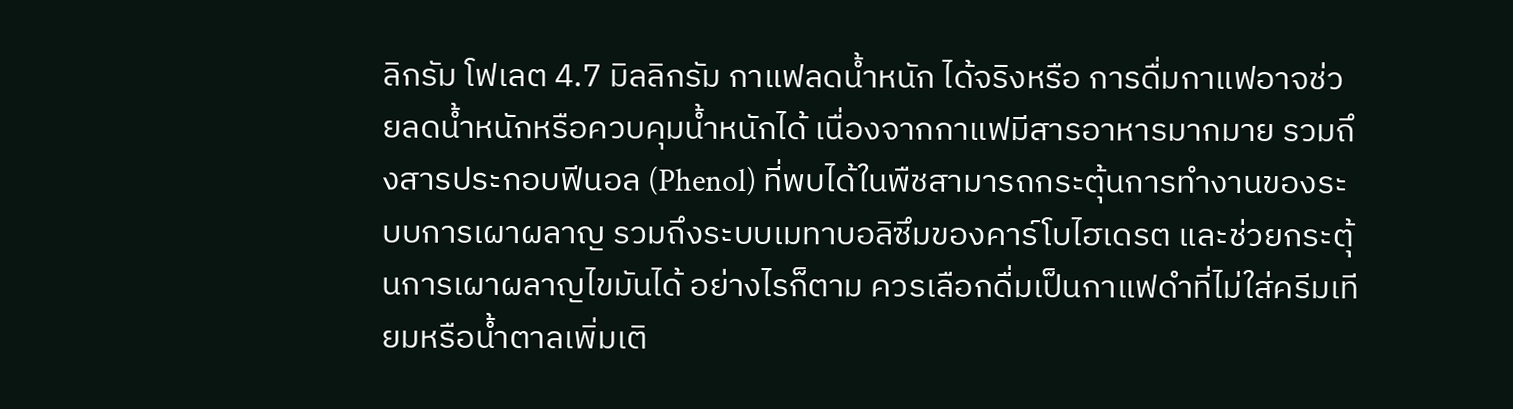ลิกรัม โฟเลต 4.7 มิลลิกรัม กาแฟลดน้ำหนัก ได้จริงหรือ การดื่มกาแฟอาจช่วยลดน้ำหนักหรือควบคุมน้ำหนักได้ เนื่องจากกาแฟมีสารอาหารมากมาย รวมถึงสารประกอบฟีนอล (Phenol) ที่พบได้ในพืชสามารถกระตุ้นการทำงานของระบบการเผาผลาญ รวมถึงระบบเมทาบอลิซึมของคาร์โบไฮเดรต และช่วยกระตุ้นการเผาผลาญไขมันได้ อย่างไรก็ตาม ควรเลือกดื่มเป็นกาแฟดำที่ไม่ใส่ครีมเทียมหรือน้ำตาลเพิ่มเติ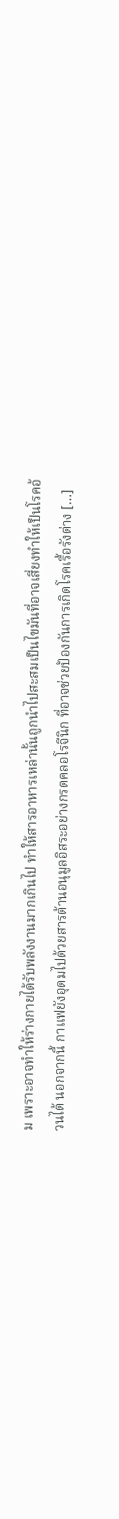ม เพราะอาจทำให้ร่างกายได้รับพลังงานมากเกินไป ทำให้สารอาหารเหล่านั้นถูกนำไปสะสมเป็นไขมันที่อาจเสี่ยงทำให้เป็นโรคอ้วนได้ นอกจากนี้ กาแฟยังอุดมไปด้วยสารต้านอนุมูลอิสระอย่างกรดคลอโรจีนิก ที่อาจช่วยป้องกันการเกิดโรคเรื้อรังต่าง […]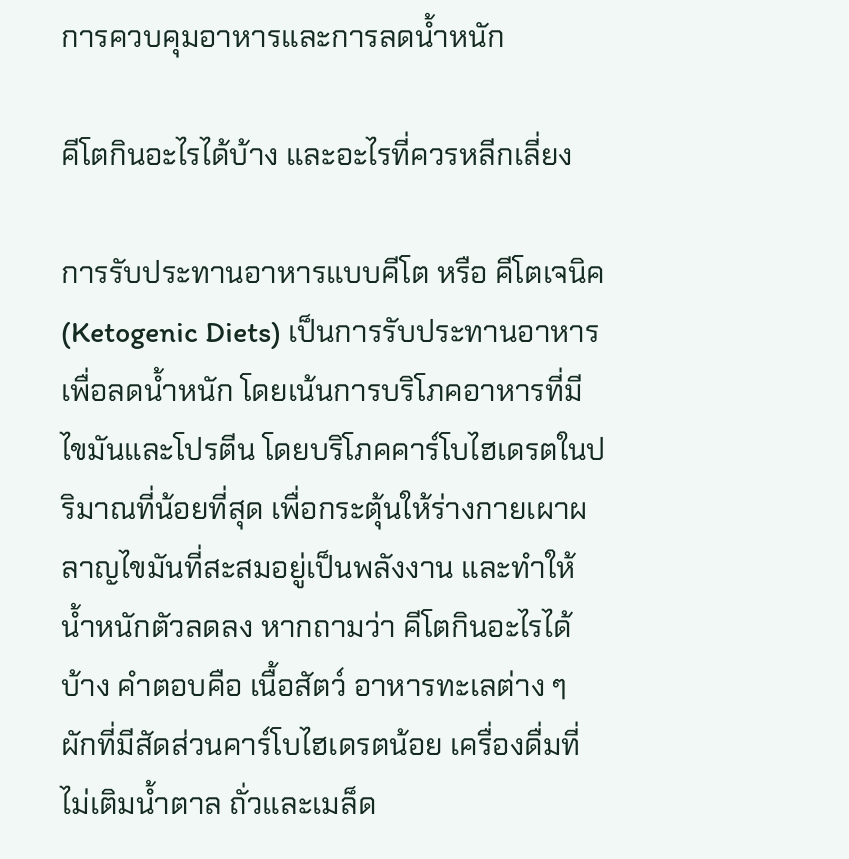การควบคุมอาหารและการลดน้ำหนัก

คีโตกินอะไรได้บ้าง และอะไรที่ควรหลีกเลี่ยง

การรับประทานอาหารแบบคีโต หรือ คีโตเจนิค (Ketogenic Diets) เป็นการรับประทานอาหารเพื่อลดน้ำหนัก โดยเน้นการบริโภคอาหารที่มีไขมันและโปรตีน โดยบริโภคคาร์โบไฮเดรตในปริมาณที่น้อยที่สุด เพื่อกระตุ้นให้ร่างกายเผาผลาญไขมันที่สะสมอยู่เป็นพลังงาน และทำให้น้ำหนักตัวลดลง หากถามว่า คีโตกินอะไรได้บ้าง คำตอบคือ เนื้อสัตว์ อาหารทะเลต่าง ๆ ผักที่มีสัดส่วนคาร์โบไฮเดรตน้อย เครื่องดื่มที่ไม่เติมน้ำตาล ถั่วและเมล็ด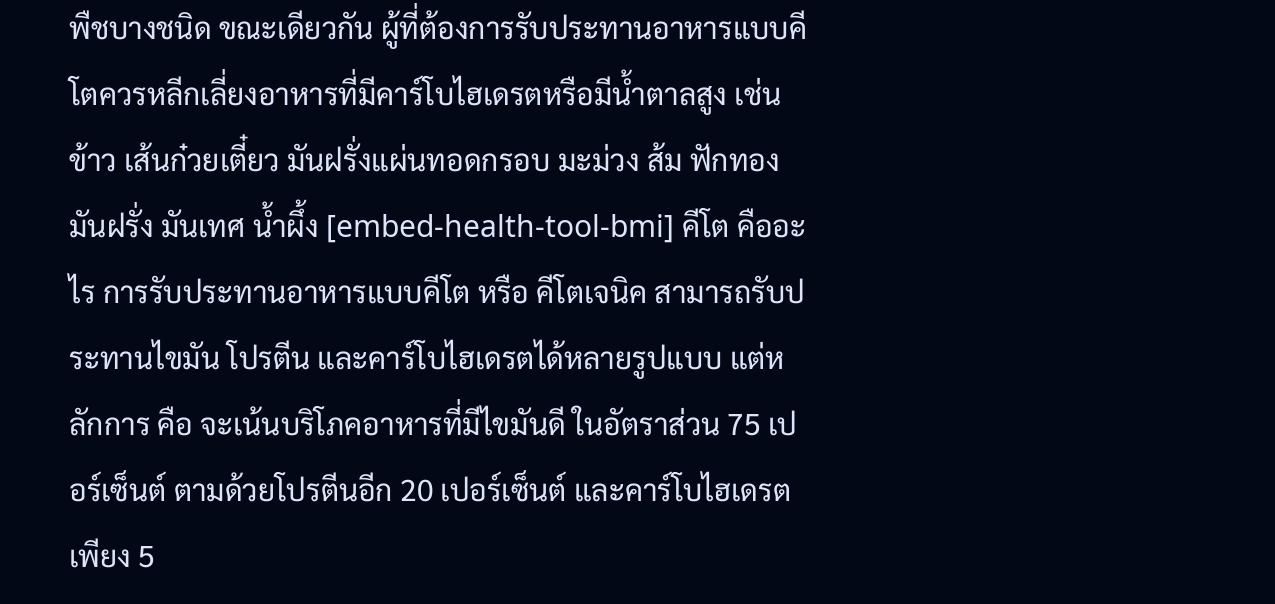พืชบางชนิด ขณะเดียวกัน ผู้ที่ต้องการรับประทานอาหารแบบคีโตควรหลีกเลี่ยงอาหารที่มีคาร์โบไฮเดรตหรือมีน้ำตาลสูง เช่น ข้าว เส้นก๋วยเตี๋ยว มันฝรั่งแผ่นทอดกรอบ มะม่วง ส้ม ฟักทอง มันฝรั่ง มันเทศ น้ำผึ้ง [embed-health-tool-bmi] คีโต คืออะไร การรับประทานอาหารแบบคีโต หรือ คีโตเจนิค สามารถรับประทานไขมัน โปรตีน และคาร์โบไฮเดรตได้หลายรูปแบบ แต่หลักการ คือ จะเน้นบริโภคอาหารที่มีไขมันดี ในอัตราส่วน 75 เปอร์เซ็นต์ ตามด้วยโปรตีนอีก 20 เปอร์เซ็นต์ และคาร์โบไฮเดรตเพียง 5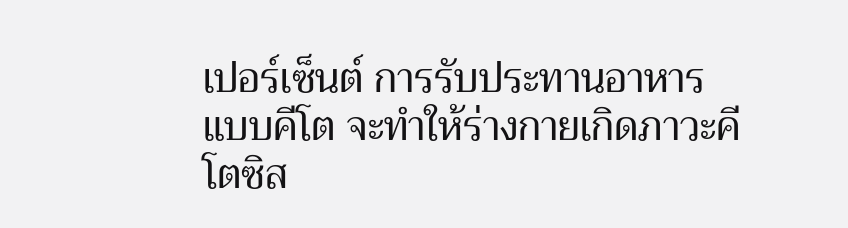เปอร์เซ็นต์ การรับประทานอาหารแบบคีโต จะทำให้ร่างกายเกิดภาวะคีโตซิส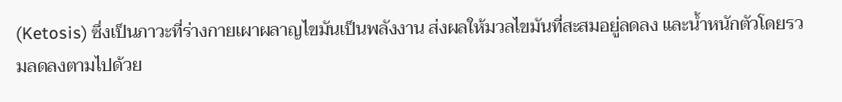(Ketosis) ซึ่งเป็นภาวะที่ร่างกายเผาผลาญไขมันเป็นพลังงาน ส่งผลให้มวลไขมันที่สะสมอยู่ลดลง และน้ำหนักตัวโดยรวมลดลงตามไปด้วย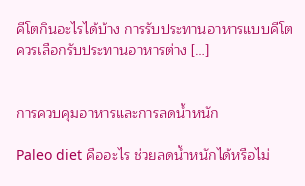คีโตกินอะไรได้บ้าง การรับประทานอาหารแบบคีโต ควรเลือกรับประทานอาหารต่าง […]


การควบคุมอาหารและการลดน้ำหนัก

Paleo diet คืออะไร ช่วยลดน้ำหนักได้หรือไม่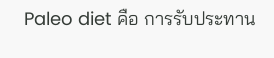Paleo diet คือ การรับประทาน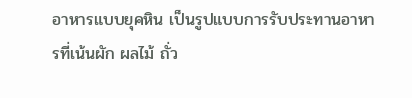อาหารแบบยุคหิน เป็นรูปแบบการรับประทานอาหารที่เน้นผัก ผลไม้ ถั่ว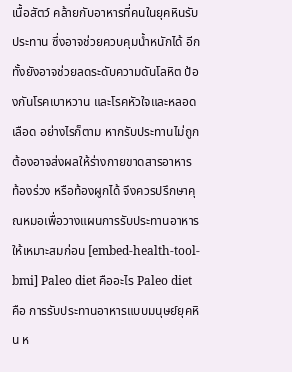เนื้อสัตว์ คล้ายกับอาหารที่คนในยุคหินรับประทาน ซึ่งอาจช่วยควบคุมน้ำหนักได้ อีกทั้งยังอาจช่วยลดระดับความดันโลหิต ป้องกันโรคเบาหวาน และโรคหัวใจและหลอดเลือด อย่างไรก็ตาม หากรับประทานไม่ถูกต้องอาจส่งผลให้ร่างกายขาดสารอาหาร ท้องร่วง หรือท้องผูกได้ จึงควรปรึกษาคุณหมอเพื่อวางแผนการรับประทานอาหารให้เหมาะสมก่อน [embed-health-tool-bmi] Paleo diet คืออะไร Paleo diet คือ การรับประทานอาหารแบบมนุษย์ยุคหิน ห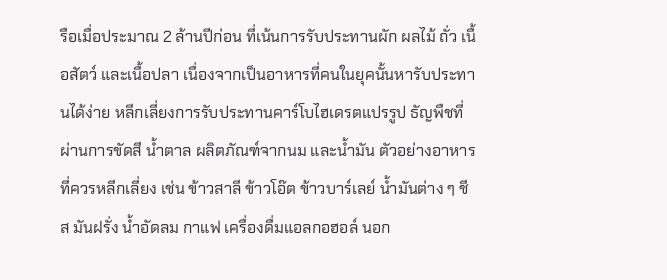รือเมื่อประมาณ 2 ล้านปีก่อน ที่เน้นการรับประทานผัก ผลไม้ ถั่ว เนื้อสัตว์ และเนื้อปลา เนื่องจากเป็นอาหารที่คนในยุคนั้นหารับประทานได้ง่าย หลีกเลี่ยงการรับประทานคาร์โบไฮเดรตแปรรูป ธัญพืชที่ผ่านการขัดสี น้ำตาล ผลิตภัณฑ์จากนม และน้ำมัน ตัวอย่างอาหารที่ควรหลีกเลี่ยง เช่น ข้าวสาลี ข้าวโอ๊ต ข้าวบาร์เลย์ น้ำมันต่าง ๆ ชีส มันฝรั่ง น้ำอัดลม กาแฟ เครื่องดื่มแอลกอฮอล์ นอก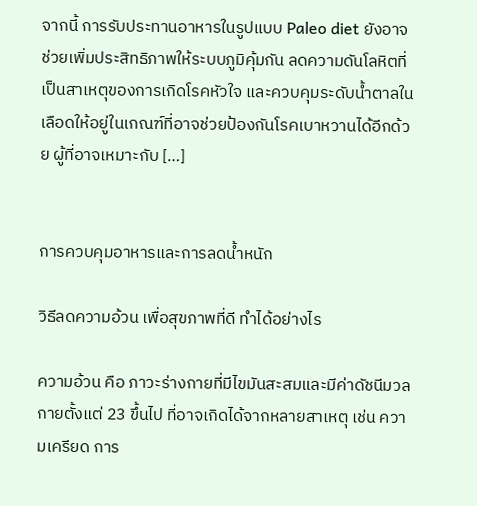จากนี้ การรับประทานอาหารในรูปแบบ Paleo diet ยังอาจช่วยเพิ่มประสิทธิภาพให้ระบบภูมิคุ้มกัน ลดความดันโลหิตที่เป็นสาเหตุของการเกิดโรคหัวใจ และควบคุมระดับน้ำตาลในเลือดให้อยู่ในเกณฑ์ที่อาจช่วยป้องกันโรคเบาหวานได้อีกด้วย ผู้ที่อาจเหมาะกับ […]


การควบคุมอาหารและการลดน้ำหนัก

วิธีลดความอ้วน เพื่อสุขภาพที่ดี ทำได้อย่างไร

ความอ้วน คือ ภาวะร่างกายที่มีไขมันสะสมและมีค่าดัชนีมวลกายตั้งแต่ 23 ขึ้นไป ที่อาจเกิดได้จากหลายสาเหตุ เช่น ความเครียด การ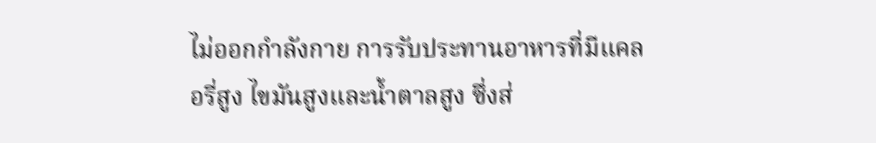ไม่ออกกำลังกาย การรับประทานอาหารที่มีแคลอรี่สูง ไขมันสูงและน้ำตาลสูง ซึ่งส่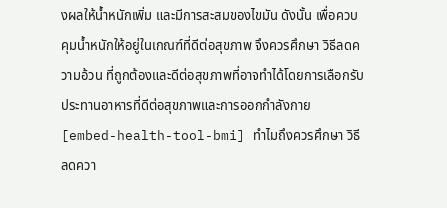งผลให้น้ำหนักเพิ่ม และมีการสะสมของไขมัน ดังนั้น เพื่อควบคุมน้ำหนักให้อยู่ในเกณฑ์ที่ดีต่อสุขภาพ จึงควรศึกษา วิธีลดความอ้วน ที่ถูกต้องและดีต่อสุขภาพที่อาจทำได้โดยการเลือกรับประทานอาหารที่ดีต่อสุขภาพและการออกกำลังกาย [embed-health-tool-bmi] ทำไมถึงควรศึกษา วิธีลดควา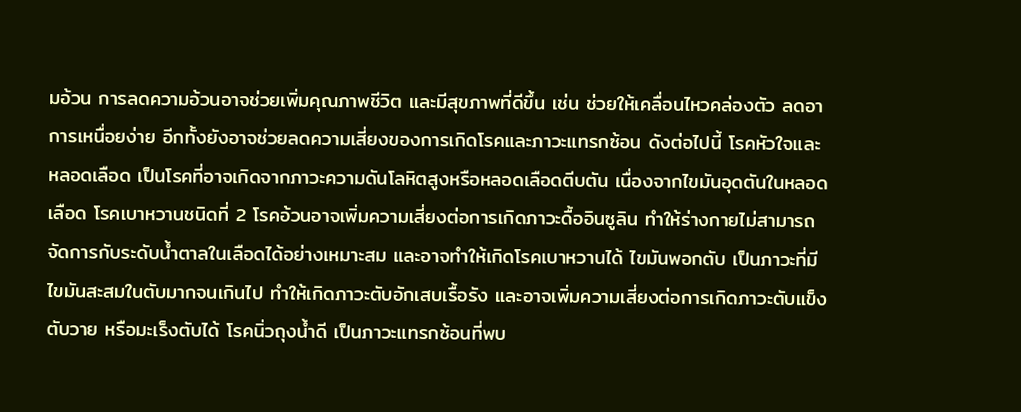มอ้วน การลดความอ้วนอาจช่วยเพิ่มคุณภาพชีวิต และมีสุขภาพที่ดีขึ้น เช่น ช่วยให้เคลื่อนไหวคล่องตัว ลดอาการเหนื่อยง่าย อีกทั้งยังอาจช่วยลดความเสี่ยงของการเกิดโรคและภาวะแทรกซ้อน ดังต่อไปนี้ โรคหัวใจและหลอดเลือด เป็นโรคที่อาจเกิดจากภาวะความดันโลหิตสูงหรือหลอดเลือดตีบตัน เนื่องจากไขมันอุดตันในหลอดเลือด โรคเบาหวานชนิดที่ 2 โรคอ้วนอาจเพิ่มความเสี่ยงต่อการเกิดภาวะดื้ออินซูลิน ทำให้ร่างกายไม่สามารถจัดการกับระดับน้ำตาลในเลือดได้อย่างเหมาะสม และอาจทำให้เกิดโรคเบาหวานได้ ไขมันพอกตับ เป็นภาวะที่มีไขมันสะสมในตับมากจนเกินไป ทำให้เกิดภาวะตับอักเสบเรื้อรัง และอาจเพิ่มความเสี่ยงต่อการเกิดภาวะตับแข็ง ตับวาย หรือมะเร็งตับได้ โรคนิ่วถุงน้ำดี เป็นภาวะแทรกซ้อนที่พบ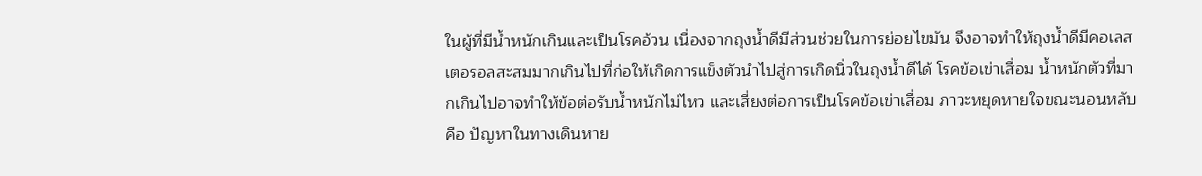ในผู้ที่มีน้ำหนักเกินและเป็นโรคอ้วน เนื่องจากถุงน้ำดีมีส่วนช่วยในการย่อยไขมัน จึงอาจทำให้ถุงน้ำดีมีคอเลสเตอรอลสะสมมากเกินไปที่ก่อให้เกิดการแข็งตัวนำไปสู่การเกิดนิ่วในถุงน้ำดีได้ โรคข้อเข่าเสื่อม น้ำหนักตัวที่มากเกินไปอาจทำให้ข้อต่อรับน้ำหนักไม่ไหว และเสี่ยงต่อการเป็นโรคข้อเข่าเสื่อม ภาวะหยุดหายใจขณะนอนหลับ คือ ปัญหาในทางเดินหาย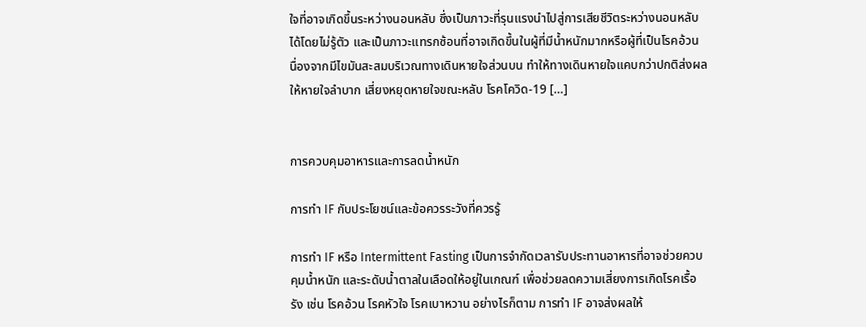ใจที่อาจเกิดขึ้นระหว่างนอนหลับ ซึ่งเป็นภาวะที่รุนแรงนำไปสู่การเสียชีวิตระหว่างนอนหลับได้โดยไม่รู้ตัว และเป็นภาวะแทรกซ้อนที่อาจเกิดขึ้นในผู้ที่มีน้ำหนักมากหรือผู้ที่เป็นโรคอ้วน นื่องจากมีไขมันสะสมบริเวณทางเดินหายใจส่วนบน ทำให้ทางเดินหายใจแคบกว่าปกติส่งผลให้หายใจลำบาก เสี่ยงหยุดหายใจขณะหลับ โรคโควิด-19 […]


การควบคุมอาหารและการลดน้ำหนัก

การทํา IF กับประโยชน์และข้อควรระวังที่ควรรู้

การทํา IF หรือ Intermittent Fasting เป็นการจำกัดเวลารับประทานอาหารที่อาจช่วยควบคุมน้ำหนัก และระดับน้ำตาลในเลือดให้อยู่ในเกณฑ์ เพื่อช่วยลดความเสี่ยงการเกิดโรคเรื้อรัง เช่น โรคอ้วน โรคหัวใจ โรคเบาหวาน อย่างไรก็ตาม การทำ IF อาจส่งผลให้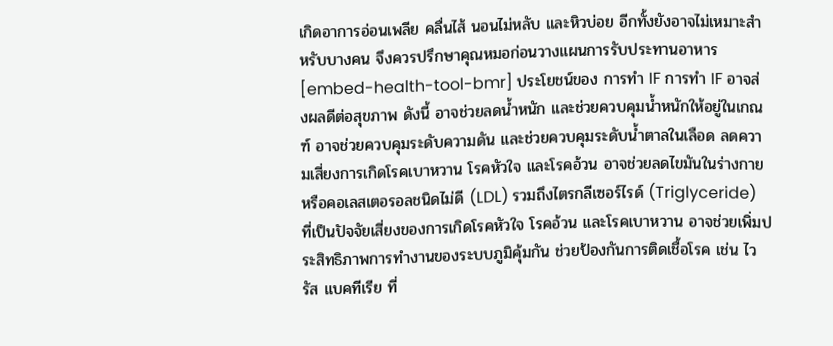เกิดอาการอ่อนเพลีย คลื่นไส้ นอนไม่หลับ และหิวบ่อย อีกทั้งยังอาจไม่เหมาะสำหรับบางคน จึงควรปรึกษาคุณหมอก่อนวางแผนการรับประทานอาหาร [embed-health-tool-bmr] ประโยชน์ของ การทํา IF การทำ IF อาจส่งผลดีต่อสุขภาพ ดังนี้ อาจช่วยลดน้ำหนัก และช่วยควบคุมน้ำหนักให้อยู่ในเกณฑ์ อาจช่วยควบคุมระดับความดัน และช่วยควบคุมระดับน้ำตาลในเลือด ลดความเสี่ยงการเกิดโรคเบาหวาน โรคหัวใจ และโรคอ้วน อาจช่วยลดไขมันในร่างกาย หรือคอเลสเตอรอลชนิดไม่ดี (LDL) รวมถึงไตรกลีเซอร์ไรด์ (Triglyceride) ที่เป็นปัจจัยเสี่ยงของการเกิดโรคหัวใจ โรคอ้วน และโรคเบาหวาน อาจช่วยเพิ่มประสิทธิภาพการทำงานของระบบภูมิคุ้มกัน ช่วยป้องกันการติดเชื้อโรค เช่น ไวรัส แบคทีเรีย ที่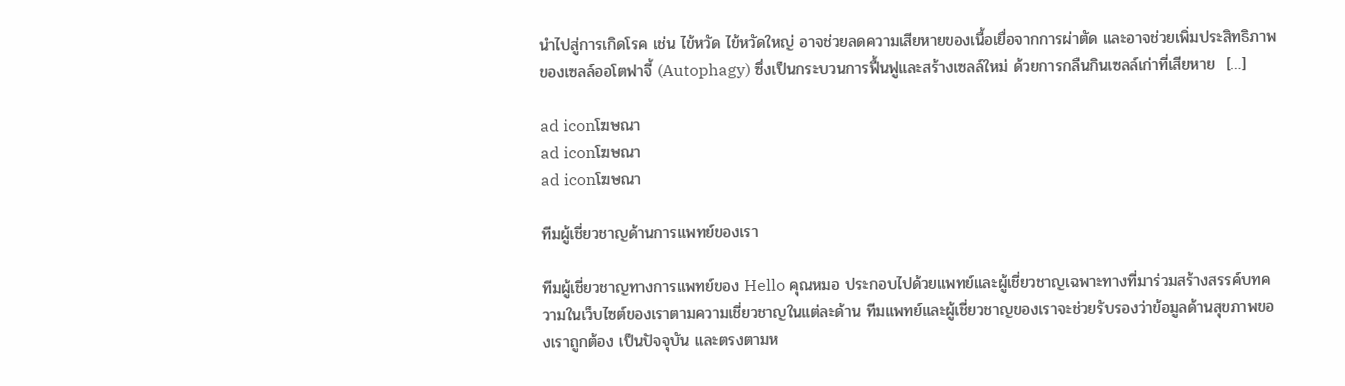นำไปสู่การเกิดโรค เช่น ไข้หวัด ไข้หวัดใหญ่ อาจช่วยลดความเสียหายของเนื้อเยื่อจากการผ่าตัด และอาจช่วยเพิ่มประสิทธิภาพของเซลล์ออโตฟาจี้ (Autophagy) ซึ่งเป็นกระบวนการฟื้นฟูและสร้างเซลล์ใหม่ ด้วยการกลืนกินเซลล์เก่าที่เสียหาย  […]

ad iconโฆษณา
ad iconโฆษณา
ad iconโฆษณา

ทีมผู้เชี่ยวชาญด้านการแพทย์ของเรา

ทีมผู้เชี่ยวชาญทางการแพทย์ของ Hello คุณหมอ ประกอบไปด้วยแพทย์และผู้เชี่ยวชาญเฉพาะทางที่มาร่วมสร้างสรรค์บทความในเว็บไซต์ของเราตามความเชี่ยวชาญในแต่ละด้าน ทีมแพทย์และผู้เชี่ยวชาญของเราจะช่วยรับรองว่าข้อมูลด้านสุขภาพของเราถูกต้อง เป็นปัจจุบัน และตรงตามห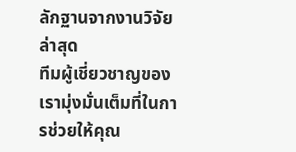ลักฐานจากงานวิจัยล่าสุด
ทีมผู้เชี่ยวชาญของเรามุ่งมั่นเต็มที่ในการช่วยให้คุณ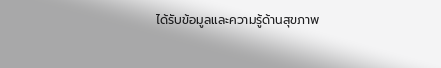ได้รับข้อมูลและความรู้ด้านสุขภาพ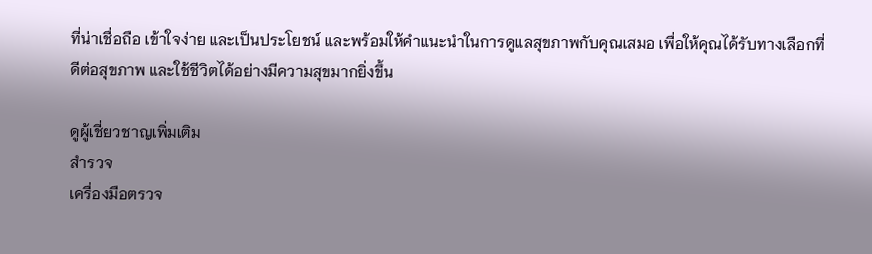ที่น่าเชื่อถือ เข้าใจง่าย และเป็นประโยชน์ และพร้อมให้คำแนะนำในการดูแลสุขภาพกับคุณเสมอ เพื่อให้คุณได้รับทางเลือกที่ดีต่อสุขภาพ และใช้ชีวิตได้อย่างมีความสุขมากยิ่งขึ้น

ดูผู้เชี่ยวชาญเพิ่มเติม
สำรวจ
เครื่องมือตรวจ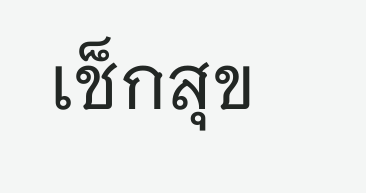เช็กสุข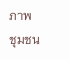ภาพ
ชุมชน